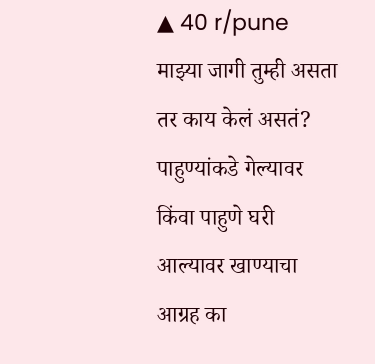▲ 40 r/pune
माझ्या जागी तुम्ही असता तर काय केलं असतं?
पाहुण्यांकडे गेल्यावर किंवा पाहुणे घरी आल्यावर खाण्याचा आग्रह का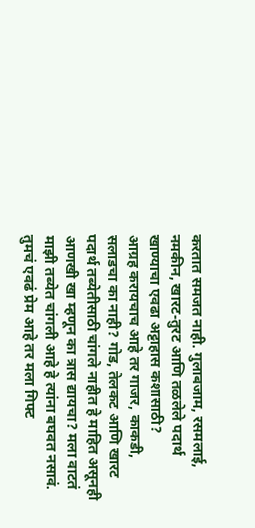करतात समजत नाही. गुलाबजाम, रसमलाई, नमकीन, खारट-तुरट आणि तळलेले पदार्थ खाण्याचा एवढा अट्टाहास कशासाठी?
आग्रह करायचाच आहे तर गाजर, काकडी, सलाडचा का नाही? गोड, तेलकट आणि खारट पदार्थ तब्येतीसाठी चांगले नाहीत हे माहित असूनही आणखी खा म्हणून का त्रास द्यायचा? मला वाटतं माझी तब्येत चांगली आहे हे त्यांना बघवत नसावं.
तुमचं एवढं प्रेम आहे तर मला गिफ्ट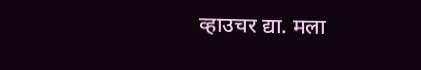व्हाउचर द्या. मला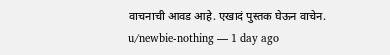वाचनाची आवड आहे. एखादं पुस्तक घेऊन वाचेन.
u/newbie-nothing — 1 day ago